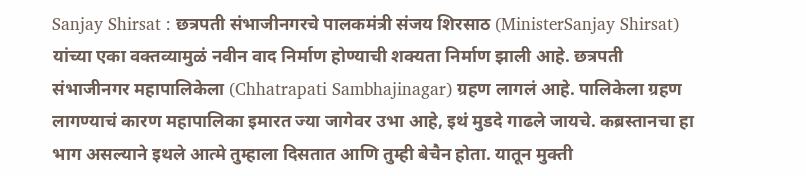Sanjay Shirsat : छत्रपती संभाजीनगरचे पालकमंत्री संजय शिरसाठ (MinisterSanjay Shirsat) यांच्या एका वक्तव्यामुळं नवीन वाद निर्माण होण्याची शक्यता निर्माण झाली आहे. छत्रपती संभाजीनगर महापालिकेला (Chhatrapati Sambhajinagar) ग्रहण लागलं आहे. पालिकेला ग्रहण लागण्याचं कारण महापालिका इमारत ज्या जागेवर उभा आहे, इथं मुडदे गाढले जायचे. कब्रस्तानचा हा भाग असल्याने इथले आत्मे तुम्हाला दिसतात आणि तुम्ही बेचैन होता. यातून मुक्ती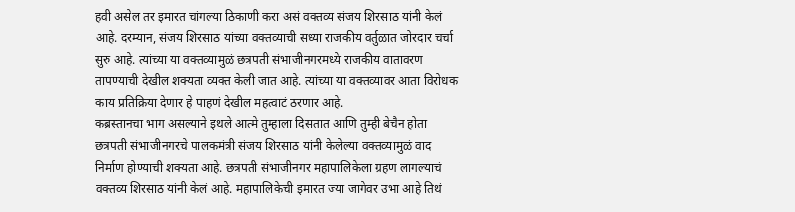हवी असेल तर इमारत चांगल्या ठिकाणी करा असं वक्तव्य संजय शिरसाठ यांनी केलं आहे. दरम्यान, संजय शिरसाठ यांच्या वक्तव्याची सध्या राजकीय वर्तुळात जोरदार चर्चा सुरु आहे. त्यांच्या या वक्तव्यामुळं छत्रपती संभाजीनगरमध्ये राजकीय वातावरण तापण्याची देखील शक्यता व्यक्त केली जात आहे. त्यांच्या या वक्तव्यावर आता विरोधक काय प्रतिक्रिया देणार हे पाहणं देखील महत्वाटं ठरणार आहे.
कब्रस्तानचा भाग असल्याने इथले आत्मे तुम्हाला दिसतात आणि तुम्ही बेचैन होता
छत्रपती संभाजीनगरचे पालकमंत्री संजय शिरसाठ यांनी केलेल्या वक्तव्यामुळं वाद निर्माण होण्याची शक्यता आहे. छत्रपती संभाजीनगर महापालिकेला ग्रहण लागल्याचं वक्तव्य शिरसाठ यांनी केलं आहे. महापालिकेची इमारत ज्या जागेवर उभा आहे तिथं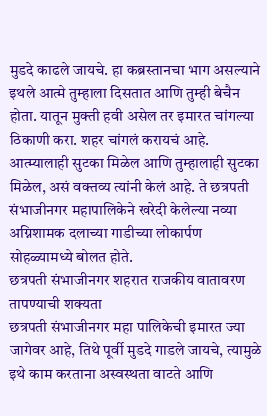मुडदे काढले जायचे. हा कब्रस्तानचा भाग असल्याने इथले आत्मे तुम्हाला दिसतात आणि तुम्ही बेचैन होता. यातून मुक्ती हवी असेल तर इमारत चांगल्या ठिकाणी करा. शहर चांगलं करायचं आहे. आत्म्यालाही सुटका मिळेल आणि तुम्हालाही सुटका मिळेल, असं वक्तव्य त्यांनी केलं आहे. ते छत्रपती संभाजीनगर महापालिकेने खरेदी केलेल्या नव्या अग्निशामक दलाच्या गाडीच्या लोकार्पण सोहळ्यामध्ये बोलत होते.
छत्रपती संभाजीनगर शहरात राजकीय वातावरण तापण्याची शक्यता
छत्रपती संभाजीनगर महा पालिकेची इमारत ज्या जागेवर आहे, तिथे पूर्वी मुडदे गाडले जायचे, त्यामुळे इथे काम करताना अस्वस्थता वाटते आणि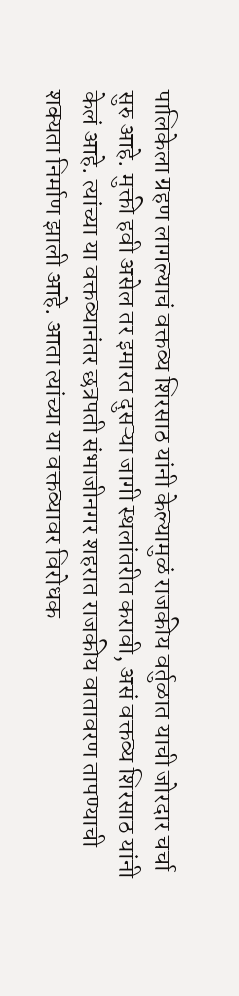पालिकेला ग्रहण लागल्याचं वक्तव्य शिरसाठ यांनी केल्यामुळं राजकीय वर्तुळात याची जोरदार चर्चा सुरु आहे. मुक्ती हवी असेल तर इमारत दुसऱ्या जागी स्थलांतरीत करावी, असं वक्तव्य शिरसाठ यांनी केलं आहे. त्यांच्या या वक्तव्यानंतर छत्रपती संभाजीनगर शहरात राजकीय वातावरण तापण्याची शक्यता निर्माण झाली आहे. आता त्यांच्या या वक्तव्यावर विरोधक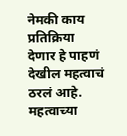नेमकी काय प्रतिक्रिया देणार हे पाहणं देखील महत्वाचं ठरलं आहे.
महत्वाच्या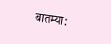बातम्या: